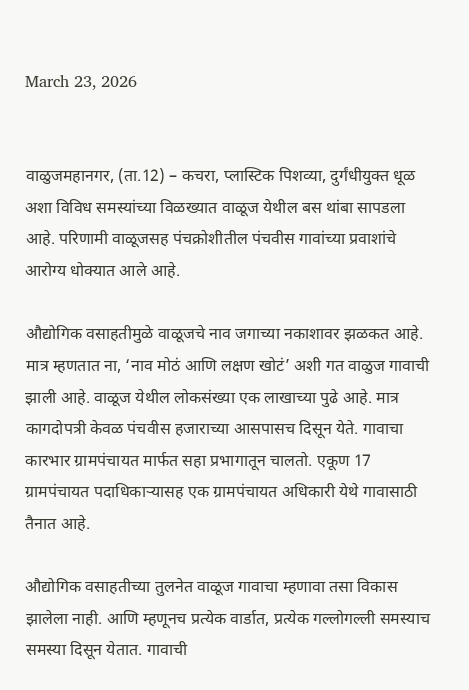March 23, 2026


वाळुजमहानगर, (ता.12) – कचरा, प्लास्टिक पिशव्या, दुर्गंधीयुक्त धूळ अशा विविध समस्यांच्या विळख्यात वाळूज येथील बस थांबा सापडला आहे. परिणामी वाळूजसह पंचक्रोशीतील पंचवीस गावांच्या प्रवाशांचे आरोग्य धोक्यात आले आहे.

औद्योगिक वसाहतीमुळे वाळूजचे नाव जगाच्या नकाशावर झळकत आहे. मात्र म्हणतात ना, ‘नाव मोठं आणि लक्षण खोटं’ अशी गत वाळुज गावाची झाली आहे. वाळूज येथील लोकसंख्या एक लाखाच्या पुढे आहे. मात्र कागदोपत्री केवळ पंचवीस हजाराच्या आसपासच दिसून येते. गावाचा कारभार ग्रामपंचायत मार्फत सहा प्रभागातून चालतो. एकूण 17 ग्रामपंचायत पदाधिकाऱ्यासह एक ग्रामपंचायत अधिकारी येथे गावासाठी तैनात आहे.

औद्योगिक वसाहतीच्या तुलनेत वाळूज गावाचा म्हणावा तसा विकास झालेला नाही. आणि म्हणूनच प्रत्येक वार्डात, प्रत्येक गल्लोगल्ली समस्याच समस्या दिसून येतात. गावाची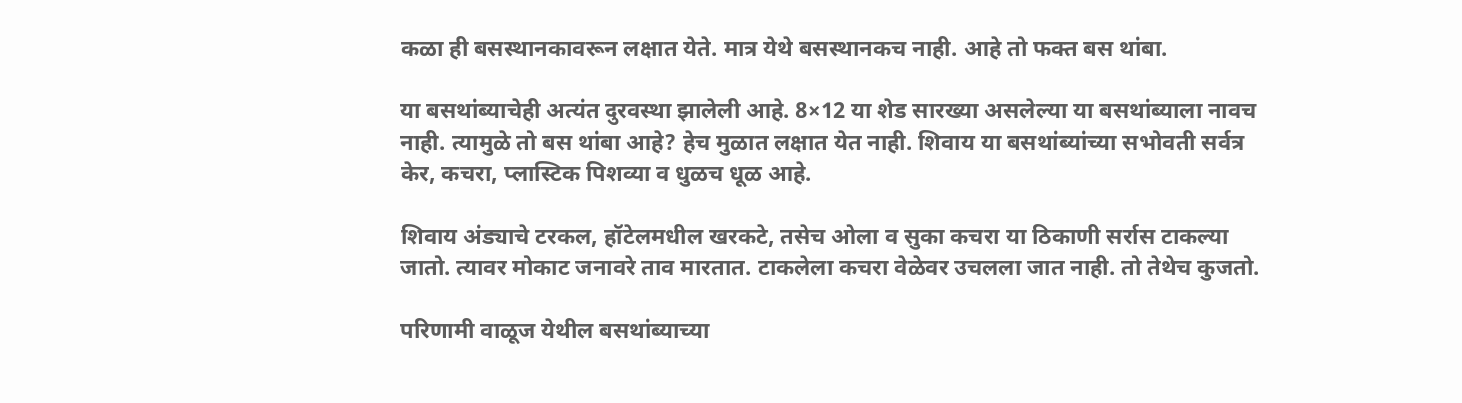कळा ही बसस्थानकावरून लक्षात येते. मात्र येथे बसस्थानकच नाही. आहे तो फक्त बस थांबा.

या बसथांब्याचेही अत्यंत दुरवस्था झालेली आहे. 8×12 या शेड सारख्या असलेल्या या बसथांब्याला नावच नाही. त्यामुळे तो बस थांबा आहे? हेच मुळात लक्षात येत नाही. शिवाय या बसथांब्यांच्या सभोवती सर्वत्र केर, कचरा, प्लास्टिक पिशव्या व धुळच धूळ आहे.

शिवाय अंड्याचे टरकल, हॉटेलमधील खरकटे, तसेच ओला व सुका कचरा या ठिकाणी सर्रास टाकल्या जातो. त्यावर मोकाट जनावरे ताव मारतात. टाकलेला कचरा वेळेवर उचलला जात नाही. तो तेथेच कुजतो.

परिणामी वाळूज येथील बसथांब्याच्या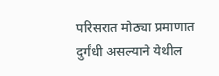परिसरात मोठ्या प्रमाणात दुर्गंधी असल्याने येथील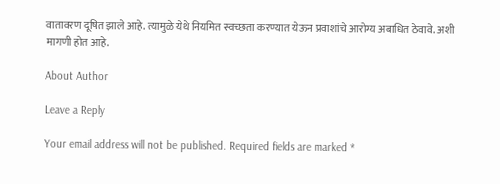वातावरण दूषित झाले आहे. त्यामुळे येथे नियमित स्वच्छता करण्यात येऊन प्रवाशांचे आरोग्य अबाधित ठेवावे. अशी मागणी होत आहे.

About Author

Leave a Reply

Your email address will not be published. Required fields are marked *